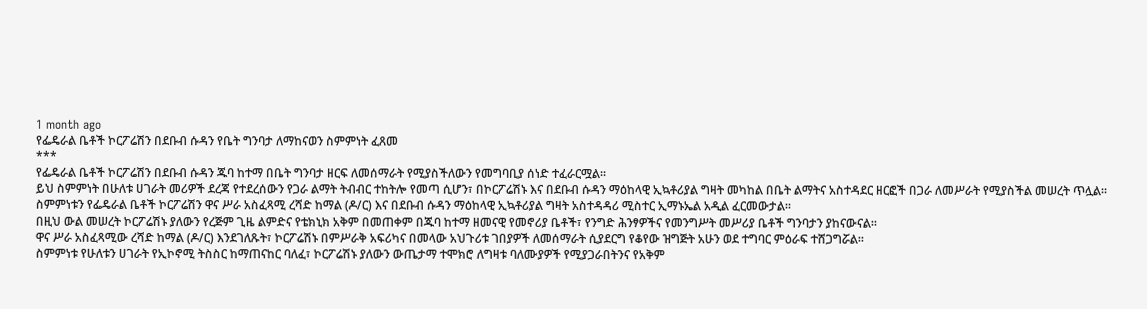1 month ago
የፌዴራል ቤቶች ኮርፖሬሽን በደቡብ ሱዳን የቤት ግንባታ ለማከናወን ስምምነት ፈጸመ
***
የፌዴራል ቤቶች ኮርፖሬሽን በደቡብ ሱዳን ጁባ ከተማ በቤት ግንባታ ዘርፍ ለመሰማራት የሚያስችለውን የመግባቢያ ሰነድ ተፈራርሟል።
ይህ ስምምነት በሁለቱ ሀገራት መሪዎች ደረጃ የተደረሰውን የጋራ ልማት ትብብር ተከትሎ የመጣ ሲሆን፣ በኮርፖሬሽኑ እና በደቡብ ሱዳን ማዕከላዊ ኢኳቶሪያል ግዛት መካከል በቤት ልማትና አስተዳደር ዘርፎች በጋራ ለመሥራት የሚያስችል መሠረት ጥሏል።
ስምምነቱን የፌዴራል ቤቶች ኮርፖሬሽን ዋና ሥራ አስፈጻሚ ረሻድ ከማል (ዶ/ር) እና በደቡብ ሱዳን ማዕከላዊ ኢኳቶሪያል ግዛት አስተዳዳሪ ሚስተር ኢማኑኤል አዲል ፈርመውታል።
በዚህ ውል መሠረት ኮርፖሬሽኑ ያለውን የረጅም ጊዜ ልምድና የቴክኒክ አቅም በመጠቀም በጁባ ከተማ ዘመናዊ የመኖሪያ ቤቶች፣ የንግድ ሕንፃዎችና የመንግሥት መሥሪያ ቤቶች ግንባታን ያከናውናል።
ዋና ሥራ አስፈጻሚው ረሻድ ከማል (ዶ/ር) እንደገለጹት፣ ኮርፖሬሽኑ በምሥራቅ አፍሪካና በመላው አህጉሪቱ ገበያዎች ለመሰማራት ሲያደርግ የቆየው ዝግጅት አሁን ወደ ተግባር ምዕራፍ ተሸጋግሯል።
ስምምነቱ የሁለቱን ሀገራት የኢኮኖሚ ትስስር ከማጠናከር ባለፈ፣ ኮርፖሬሽኑ ያለውን ውጤታማ ተሞክሮ ለግዛቱ ባለሙያዎች የሚያጋራበትንና የአቅም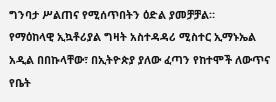ግንባታ ሥልጠና የሚሰጥበትን ዕድል ያመቻቻል።
የማዕከላዊ ኢኳቶሪያል ግዛት አስተዳዳሪ ሚስተር ኢማኑኤል አዲል በበኩላቸው፣ በኢትዮጵያ ያለው ፈጣን የከተሞች ለውጥና የቤት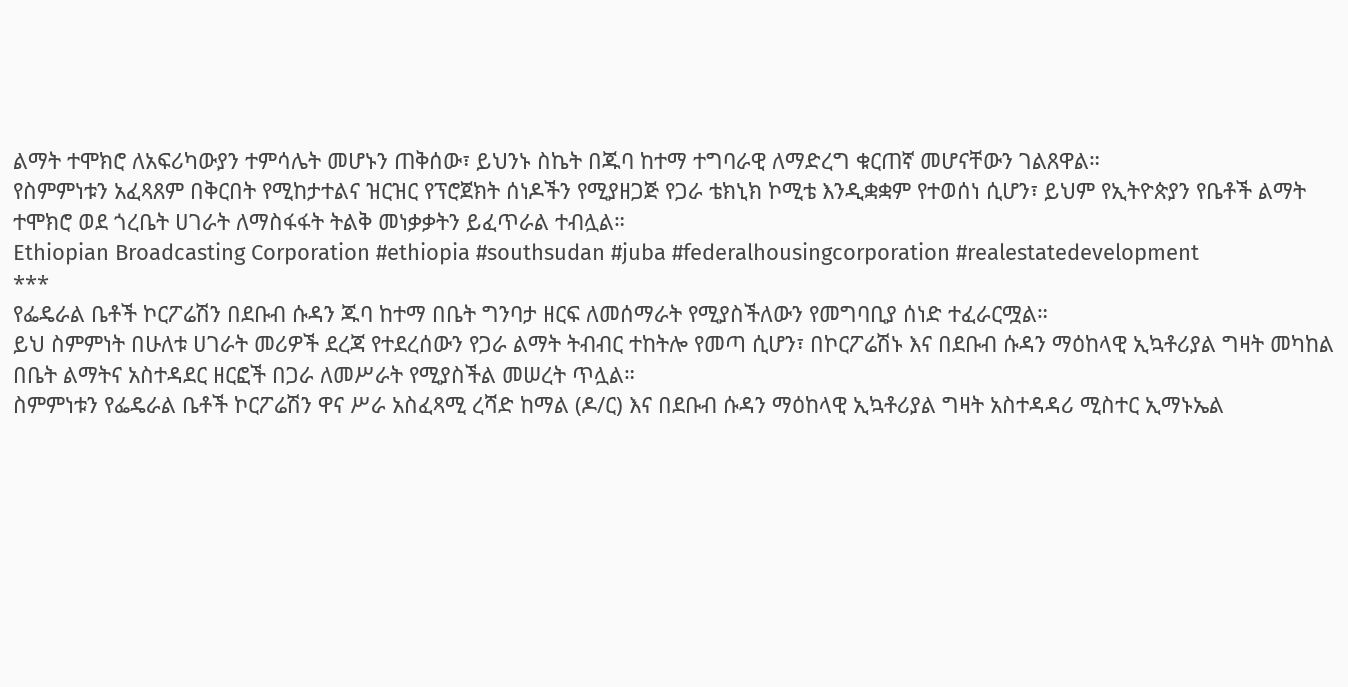ልማት ተሞክሮ ለአፍሪካውያን ተምሳሌት መሆኑን ጠቅሰው፣ ይህንኑ ስኬት በጁባ ከተማ ተግባራዊ ለማድረግ ቁርጠኛ መሆናቸውን ገልጸዋል።
የስምምነቱን አፈጻጸም በቅርበት የሚከታተልና ዝርዝር የፕሮጀክት ሰነዶችን የሚያዘጋጅ የጋራ ቴክኒክ ኮሚቴ እንዲቋቋም የተወሰነ ሲሆን፣ ይህም የኢትዮጵያን የቤቶች ልማት ተሞክሮ ወደ ጎረቤት ሀገራት ለማስፋፋት ትልቅ መነቃቃትን ይፈጥራል ተብሏል።
Ethiopian Broadcasting Corporation #ethiopia #southsudan #juba #federalhousingcorporation #realestatedevelopment
***
የፌዴራል ቤቶች ኮርፖሬሽን በደቡብ ሱዳን ጁባ ከተማ በቤት ግንባታ ዘርፍ ለመሰማራት የሚያስችለውን የመግባቢያ ሰነድ ተፈራርሟል።
ይህ ስምምነት በሁለቱ ሀገራት መሪዎች ደረጃ የተደረሰውን የጋራ ልማት ትብብር ተከትሎ የመጣ ሲሆን፣ በኮርፖሬሽኑ እና በደቡብ ሱዳን ማዕከላዊ ኢኳቶሪያል ግዛት መካከል በቤት ልማትና አስተዳደር ዘርፎች በጋራ ለመሥራት የሚያስችል መሠረት ጥሏል።
ስምምነቱን የፌዴራል ቤቶች ኮርፖሬሽን ዋና ሥራ አስፈጻሚ ረሻድ ከማል (ዶ/ር) እና በደቡብ ሱዳን ማዕከላዊ ኢኳቶሪያል ግዛት አስተዳዳሪ ሚስተር ኢማኑኤል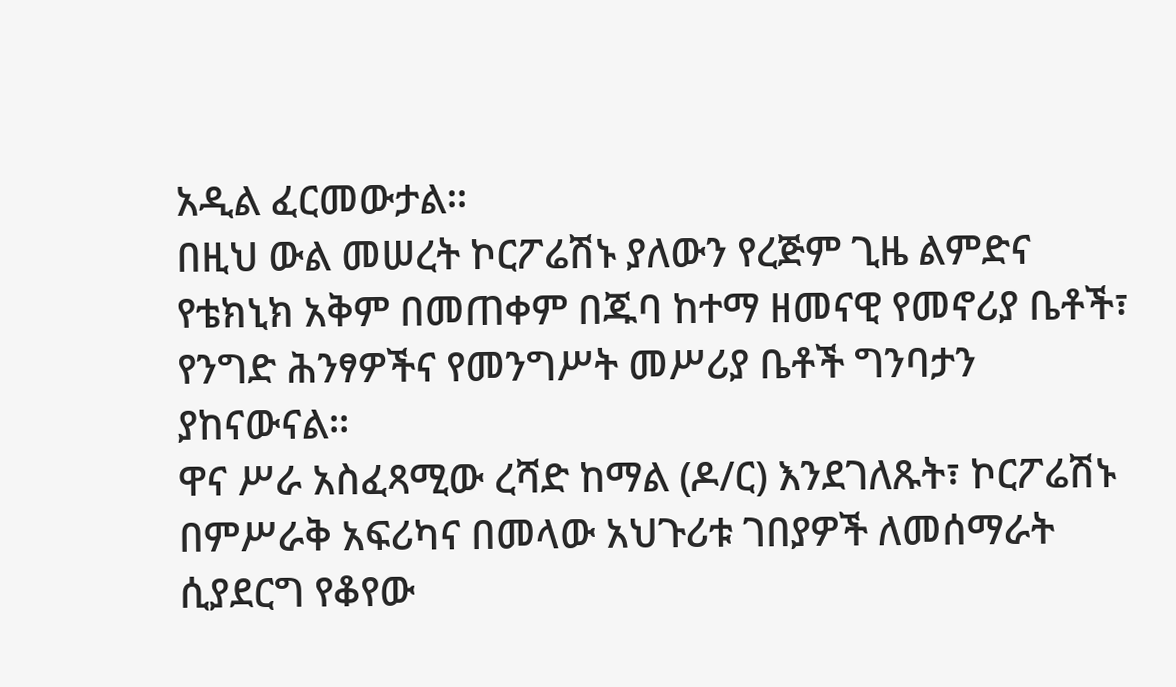አዲል ፈርመውታል።
በዚህ ውል መሠረት ኮርፖሬሽኑ ያለውን የረጅም ጊዜ ልምድና የቴክኒክ አቅም በመጠቀም በጁባ ከተማ ዘመናዊ የመኖሪያ ቤቶች፣ የንግድ ሕንፃዎችና የመንግሥት መሥሪያ ቤቶች ግንባታን ያከናውናል።
ዋና ሥራ አስፈጻሚው ረሻድ ከማል (ዶ/ር) እንደገለጹት፣ ኮርፖሬሽኑ በምሥራቅ አፍሪካና በመላው አህጉሪቱ ገበያዎች ለመሰማራት ሲያደርግ የቆየው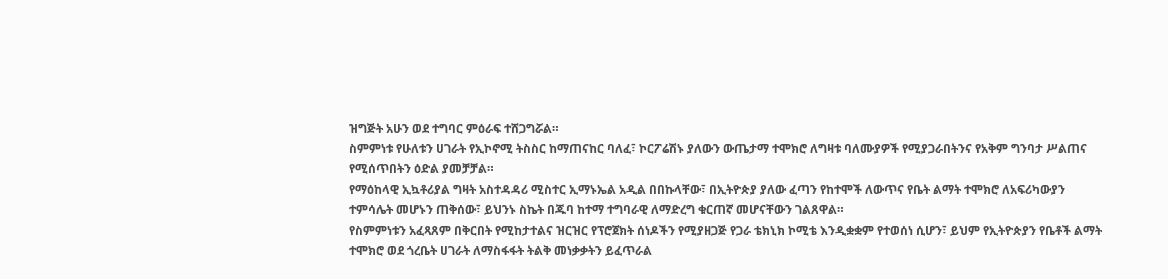ዝግጅት አሁን ወደ ተግባር ምዕራፍ ተሸጋግሯል።
ስምምነቱ የሁለቱን ሀገራት የኢኮኖሚ ትስስር ከማጠናከር ባለፈ፣ ኮርፖሬሽኑ ያለውን ውጤታማ ተሞክሮ ለግዛቱ ባለሙያዎች የሚያጋራበትንና የአቅም ግንባታ ሥልጠና የሚሰጥበትን ዕድል ያመቻቻል።
የማዕከላዊ ኢኳቶሪያል ግዛት አስተዳዳሪ ሚስተር ኢማኑኤል አዲል በበኩላቸው፣ በኢትዮጵያ ያለው ፈጣን የከተሞች ለውጥና የቤት ልማት ተሞክሮ ለአፍሪካውያን ተምሳሌት መሆኑን ጠቅሰው፣ ይህንኑ ስኬት በጁባ ከተማ ተግባራዊ ለማድረግ ቁርጠኛ መሆናቸውን ገልጸዋል።
የስምምነቱን አፈጻጸም በቅርበት የሚከታተልና ዝርዝር የፕሮጀክት ሰነዶችን የሚያዘጋጅ የጋራ ቴክኒክ ኮሚቴ እንዲቋቋም የተወሰነ ሲሆን፣ ይህም የኢትዮጵያን የቤቶች ልማት ተሞክሮ ወደ ጎረቤት ሀገራት ለማስፋፋት ትልቅ መነቃቃትን ይፈጥራል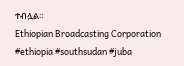ተብሏል።
Ethiopian Broadcasting Corporation #ethiopia #southsudan #juba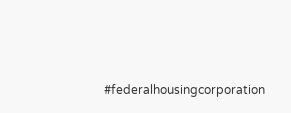#federalhousingcorporation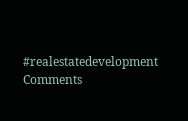#realestatedevelopment
Comments